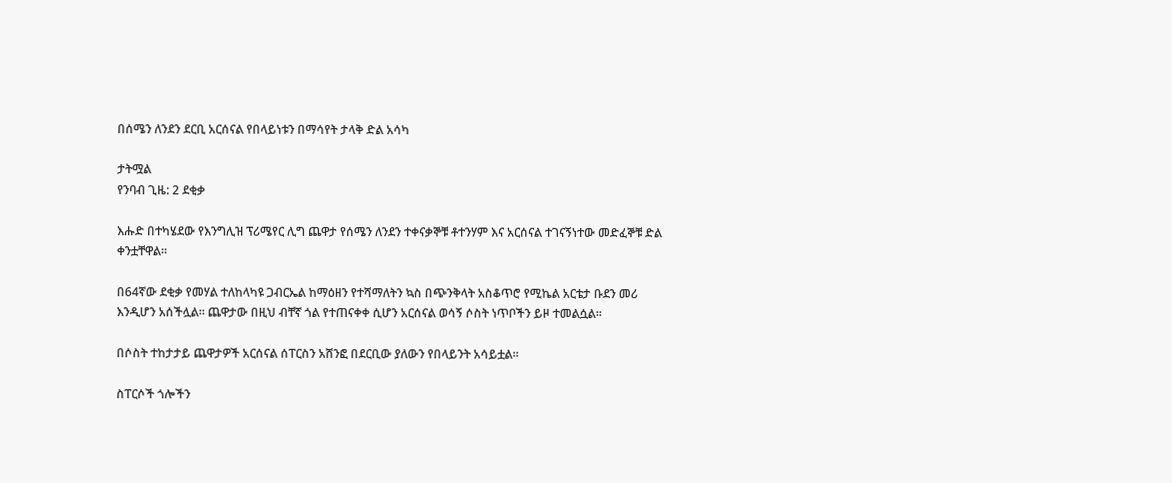በሰሜን ለንደን ደርቢ አርሰናል የበላይነቱን በማሳየት ታላቅ ድል አሳካ

ታትሟል
የንባብ ጊዜ: 2 ደቂቃ

እሑድ በተካሄደው የእንግሊዝ ፕሪሜየር ሊግ ጨዋታ የሰሜን ለንደን ተቀናቃኞቹ ቶተንሃም እና አርሰናል ተገናኝነተው መድፈኞቹ ድል ቀንቷቸዋል።

በ64ኛው ደቂቃ የመሃል ተለከላካዩ ጋብርኤል ከማዕዘን የተሻማለትን ኳስ በጭንቅላት አስቆጥሮ የሚኬል አርቴታ ቡደን መሪ እንዲሆን አሰችሏል። ጨዋታው በዚህ ብቸኛ ጎል የተጠናቀቀ ሲሆን አርሰናል ወሳኝ ሶስት ነጥቦችን ይዞ ተመልሷል።

በሶስት ተከታታይ ጨዋታዎች አርሰናል ሰፐርስን አሸንፎ በደርቢው ያለውን የበላይንት አሳይቷል።

ስፐርሶች ጎሎችን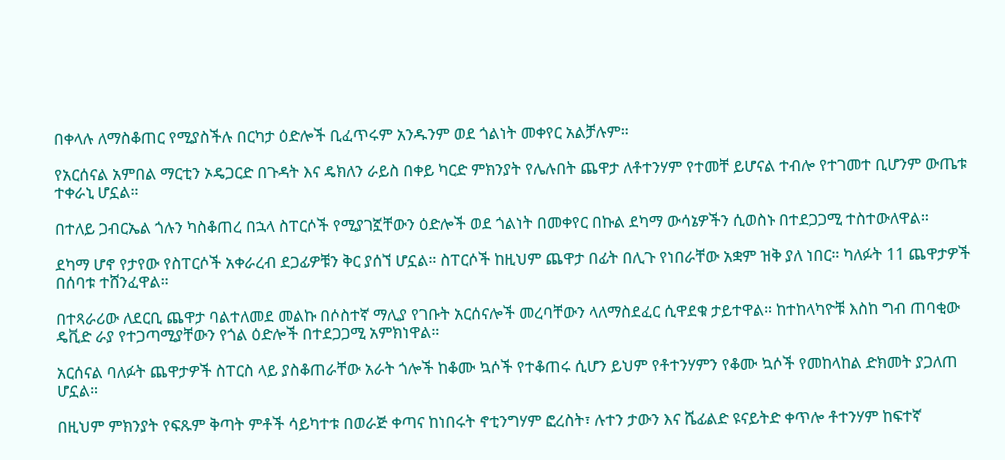በቀላሉ ለማስቆጠር የሚያስችሉ በርካታ ዕድሎች ቢፈጥሩም አንዱንም ወደ ጎልነት መቀየር አልቻሉም።

የአርሰናል አምበል ማርቲን ኦዴጋርድ በጉዳት እና ዴክለን ራይስ በቀይ ካርድ ምክንያት የሌሉበት ጨዋታ ለቶተንሃም የተመቸ ይሆናል ተብሎ የተገመተ ቢሆንም ውጤቱ ተቀራኒ ሆኗል።

በተለይ ጋብርኤል ጎሉን ካስቆጠረ በኋላ ስፐርሶች የሚያገኟቸውን ዕድሎች ወደ ጎልነት በመቀየር በኩል ደካማ ውሳኔዎችን ሲወስኑ በተደጋጋሚ ተስተውለዋል።

ደካማ ሆኖ የታየው የስፐርሶች አቀራረብ ደጋፊዎቹን ቅር ያሰኘ ሆኗል። ስፐርሶች ከዚህም ጨዋታ በፊት በሊጉ የነበራቸው አቋም ዝቅ ያለ ነበር። ካለፉት 11 ጨዋታዎች በሰባቱ ተሸንፈዋል።

በተጻራሪው ለደርቢ ጨዋታ ባልተለመደ መልኩ በሶስተኛ ማሊያ የገቡት አርሰናሎች መረባቸውን ላለማስደፈር ሲዋደቁ ታይተዋል። ከተከላካዮቹ እስከ ግብ ጠባቂው ዴቪድ ራያ የተጋጣሚያቸውን የጎል ዕድሎች በተደጋጋሚ አምክነዋል።

አርሰናል ባለፉት ጨዋታዎች ስፐርስ ላይ ያስቆጠራቸው አራት ጎሎች ከቆሙ ኳሶች የተቆጠሩ ሲሆን ይህም የቶተንሃምን የቆሙ ኳሶች የመከላከል ድክመት ያጋለጠ ሆኗል።

በዚህም ምክንያት የፍጹም ቅጣት ምቶች ሳይካተቱ በወራጅ ቀጣና ከነበሩት ኖቲንግሃም ፎረስት፣ ሉተን ታውን እና ሼፊልድ ዩናይትድ ቀጥሎ ቶተንሃም ከፍተኛ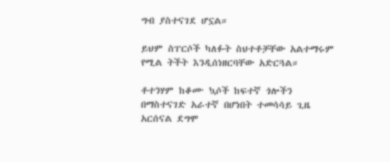ግብ ያስተናገደ ሆኗል።

ይህም ስፐርሶች ካለፉት ስህተቶቻቸው አልተማሩም የሚል ትችት እንዲሰነዘርባቸው አድርጓል።

ቶተንሃም ከቆሙ ኳሶች ከፍተኛ ጎሎችን በማስተናገድ አራተኛ በሆነበት ተመሳሳይ ጊዜ አርሰናል ደግሞ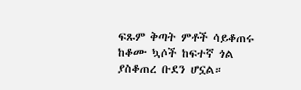ፍጹም ቅጣት ምቶች ሳይቆጠሩ ከቆሙ ኳሶች ከፍተኛ ጎል ያስቆጠረ ቡደን ሆኗል።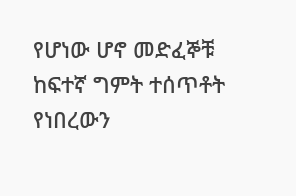የሆነው ሆኖ መድፈኞቹ ከፍተኛ ግምት ተሰጥቶት የነበረውን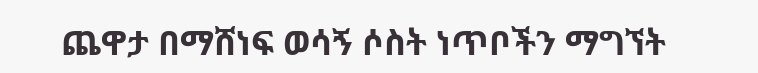ጨዋታ በማሸነፍ ወሳኝ ሶስት ነጥቦችን ማግኘት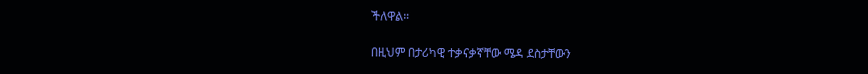ችለዋል።

በዚህም በታሪካዊ ተቃናቃኛቸው ሜዳ ደስታቸውን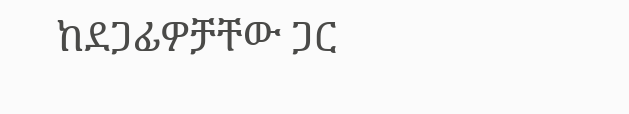ከደጋፊዎቻቸው ጋር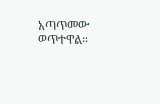አጣጥመው ወጥተዋል።